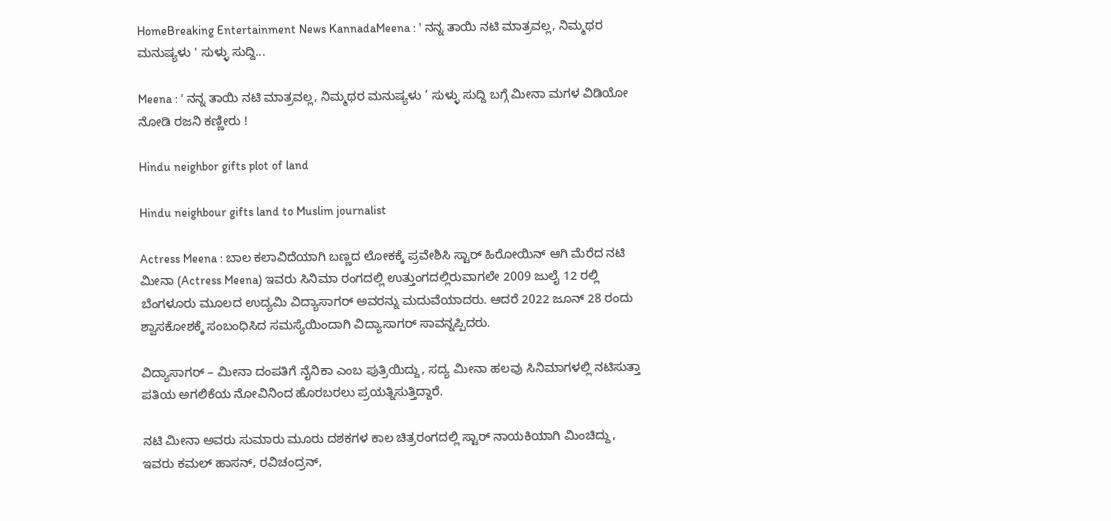HomeBreaking Entertainment News KannadaMeena : ' ನನ್ನ ತಾಯಿ ನಟಿ ಮಾತ್ರವಲ್ಲ, ನಿಮ್ಮಥರ ಮನುಷ್ಯಳು ' ಸುಳ್ಳು ಸುದ್ದಿ...

Meena : ‘ ನನ್ನ ತಾಯಿ ನಟಿ ಮಾತ್ರವಲ್ಲ, ನಿಮ್ಮಥರ ಮನುಷ್ಯಳು ‘ ಸುಳ್ಳು ಸುದ್ದಿ ಬಗ್ಗೆ ಮೀನಾ ಮಗಳ ವಿಡಿಯೋ ನೋಡಿ ರಜನಿ ಕಣ್ಣೀರು !

Hindu neighbor gifts plot of land

Hindu neighbour gifts land to Muslim journalist

Actress Meena : ಬಾಲ ಕಲಾವಿದೆಯಾಗಿ ಬಣ್ಣದ ಲೋಕಕ್ಕೆ ಪ್ರವೇಶಿಸಿ ಸ್ಟಾರ್ ಹಿರೋಯಿನ್ ಆಗಿ ಮೆರೆದ ನಟಿ ಮೀನಾ (Actress Meena) ಇವರು ಸಿನಿಮಾ ರಂಗದಲ್ಲಿ ಉತ್ತುಂಗದಲ್ಲಿರುವಾಗಲೇ 2009 ಜುಲೈ 12 ರಲ್ಲಿ ಬೆಂಗಳೂರು ಮೂಲದ ಉದ್ಯಮಿ ವಿದ್ಯಾಸಾಗರ್ ಅವರನ್ನು ಮದುವೆಯಾದರು. ಆದರೆ 2022 ಜೂನ್ 28 ರಂದು ಶ್ವಾಸಕೋಶಕ್ಕೆ ಸಂಬಂಧಿಸಿದ ಸಮಸ್ಯೆಯಿಂದಾಗಿ ವಿದ್ಯಾಸಾಗರ್ ಸಾವನ್ನಪ್ಪಿದರು.

ವಿದ್ಯಾಸಾಗರ್ – ಮೀನಾ ದಂಪತಿಗೆ ನೈನಿಕಾ ಎಂಬ ಪುತ್ರಿಯಿದ್ದು, ಸದ್ಯ ಮೀನಾ ಹಲವು ಸಿನಿಮಾಗಳಲ್ಲಿ ನಟಿಸುತ್ತಾ ಪತಿಯ ಅಗಲಿಕೆಯ ನೋವಿನಿಂದ ಹೊರಬರಲು ಪ್ರಯತ್ನಿಸುತ್ತಿದ್ದಾರೆ.

ನಟಿ ಮೀನಾ ಅವರು ಸುಮಾರು ಮೂರು ದಶಕಗಳ ಕಾಲ ಚಿತ್ರರಂಗದಲ್ಲಿ ಸ್ಟಾರ್ ನಾಯಕಿಯಾಗಿ ಮಿಂಚಿದ್ದು, ಇವರು ಕಮಲ್ ಹಾಸನ್, ರವಿಚಂದ್ರನ್,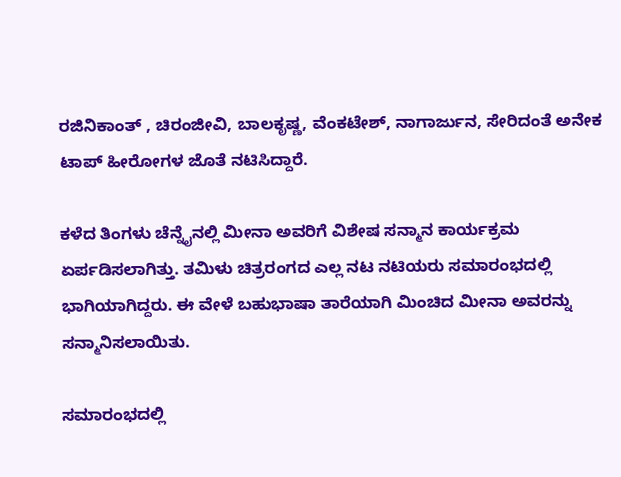ರಜಿನಿಕಾಂತ್ , ಚಿರಂಜೀವಿ, ಬಾಲಕೃಷ್ಣ, ವೆಂಕಟೇಶ್, ನಾಗಾರ್ಜುನ, ಸೇರಿದಂತೆ ಅನೇಕ ಟಾಪ್ ಹೀರೋಗಳ ಜೊತೆ ನಟಿಸಿದ್ದಾರೆ.

ಕಳೆದ ತಿಂಗಳು ಚೆನ್ನೈನಲ್ಲಿ ಮೀನಾ ಅವರಿಗೆ ವಿಶೇಷ ಸನ್ಮಾನ ಕಾರ್ಯಕ್ರಮ ಏರ್ಪಡಿಸಲಾಗಿತ್ತು. ತಮಿಳು ಚಿತ್ರರಂಗದ ಎಲ್ಲ ನಟ ನಟಿಯರು ಸಮಾರಂಭದಲ್ಲಿ ಭಾಗಿಯಾಗಿದ್ದರು. ಈ ವೇಳೆ ಬಹುಭಾಷಾ ತಾರೆಯಾಗಿ ಮಿಂಚಿದ ಮೀನಾ ಅವರನ್ನು ಸನ್ಮಾನಿಸಲಾಯಿತು.

ಸಮಾರಂಭದಲ್ಲಿ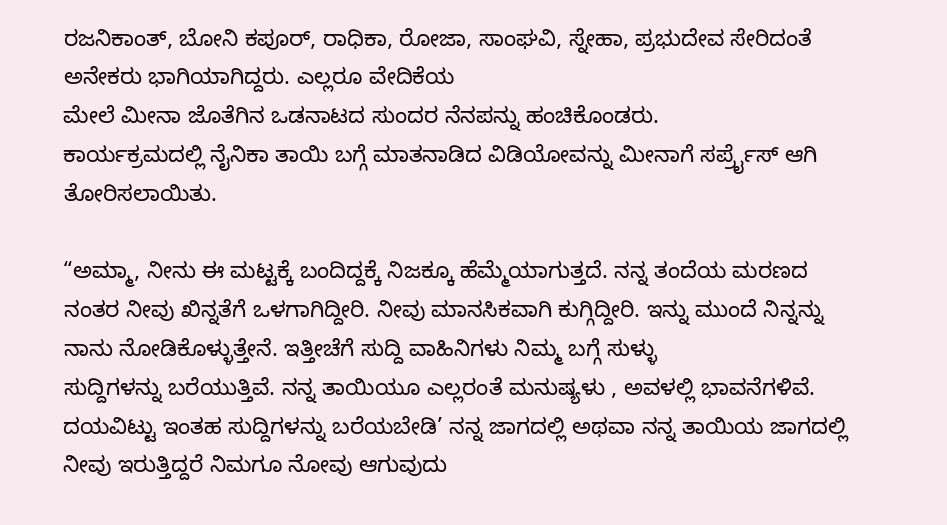ರಜನಿಕಾಂತ್, ಬೋನಿ ಕಪೂರ್, ರಾಧಿಕಾ, ರೋಜಾ, ಸಾಂಘವಿ, ಸ್ನೇಹಾ, ಪ್ರಭುದೇವ ಸೇರಿದಂತೆ ಅನೇಕರು ಭಾಗಿಯಾಗಿದ್ದರು. ಎಲ್ಲರೂ ವೇದಿಕೆಯ
ಮೇಲೆ ಮೀನಾ ಜೊತೆಗಿನ ಒಡನಾಟದ ಸುಂದರ ನೆನಪನ್ನು ಹಂಚಿಕೊಂಡರು.
ಕಾರ್ಯಕ್ರಮದಲ್ಲಿ ನೈನಿಕಾ ತಾಯಿ ಬಗ್ಗೆ ಮಾತನಾಡಿದ ವಿಡಿಯೋವನ್ನು ಮೀನಾಗೆ ಸರ್ಪ್ರೈಸ್ ಆಗಿ ತೋರಿಸಲಾಯಿತು.

“ಅಮ್ಮಾ, ನೀನು ಈ ಮಟ್ಟಕ್ಕೆ ಬಂದಿದ್ದಕ್ಕೆ ನಿಜಕ್ಕೂ ಹೆಮ್ಮೆಯಾಗುತ್ತದೆ. ನನ್ನ ತಂದೆಯ ಮರಣದ ನಂತರ ನೀವು ಖಿನ್ನತೆಗೆ ಒಳಗಾಗಿದ್ದೀರಿ. ನೀವು ಮಾನಸಿಕವಾಗಿ ಕುಗ್ಗಿದ್ದೀರಿ. ಇನ್ನು ಮುಂದೆ ನಿನ್ನನ್ನು ನಾನು ನೋಡಿಕೊಳ್ಳುತ್ತೇನೆ. ಇತ್ತೀಚೆಗೆ ಸುದ್ದಿ ವಾಹಿನಿಗಳು ನಿಮ್ಮ ಬಗ್ಗೆ ಸುಳ್ಳು
ಸುದ್ದಿಗಳನ್ನು ಬರೆಯುತ್ತಿವೆ. ನನ್ನ ತಾಯಿಯೂ ಎಲ್ಲರಂತೆ ಮನುಷ್ಯಳು , ಅವಳಲ್ಲಿ ಭಾವನೆಗಳಿವೆ. ದಯವಿಟ್ಟು ಇಂತಹ ಸುದ್ದಿಗಳನ್ನು ಬರೆಯಬೇಡಿ’ ನನ್ನ ಜಾಗದಲ್ಲಿ ಅಥವಾ ನನ್ನ ತಾಯಿಯ ಜಾಗದಲ್ಲಿ ನೀವು ಇರುತ್ತಿದ್ದರೆ ನಿಮಗೂ ನೋವು ಆಗುವುದು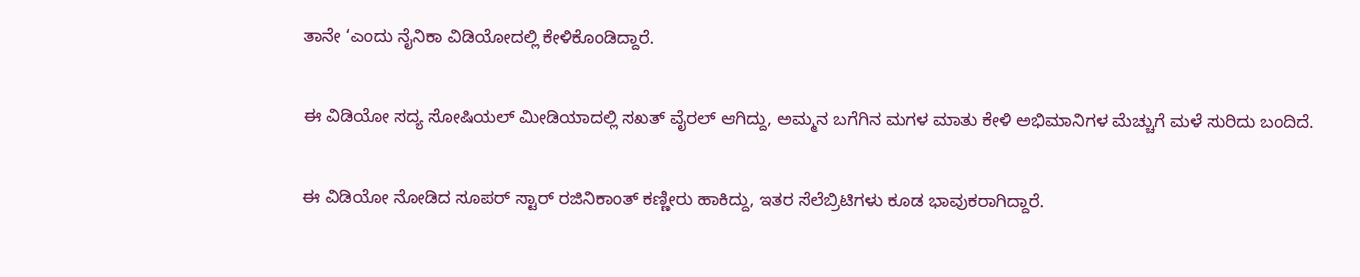ತಾನೇ ‘ಎಂದು ನೈನಿಕಾ ವಿಡಿಯೋದಲ್ಲಿ ಕೇಳಿಕೊಂಡಿದ್ದಾರೆ.

ಈ ವಿಡಿಯೋ ಸದ್ಯ ಸೋಷಿಯಲ್ ಮೀಡಿಯಾದಲ್ಲಿ ಸಖತ್ ವೈರಲ್ ಆಗಿದ್ದು, ಅಮ್ಮನ ಬಗೆಗಿನ ಮಗಳ ಮಾತು ಕೇಳಿ ಅಭಿಮಾನಿಗಳ ಮೆಚ್ಚುಗೆ ಮಳೆ ಸುರಿದು ಬಂದಿದೆ.

ಈ ವಿಡಿಯೋ ನೋಡಿದ ಸೂಪರ್ ಸ್ಟಾರ್ ರಜಿನಿಕಾಂತ್ ಕಣ್ಣೀರು ಹಾಕಿದ್ದು, ಇತರ ಸೆಲೆಬ್ರಿಟಿಗಳು ಕೂಡ ಭಾವುಕರಾಗಿದ್ದಾರೆ.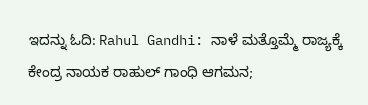ಇದನ್ನು ಓದಿ: Rahul Gandhi: ನಾಳೆ ಮತ್ತೊಮ್ಮೆ ರಾಜ್ಯಕ್ಕೆ ಕೇಂದ್ರ ನಾಯಕ ರಾಹುಲ್‌ ಗಾಂಧಿ ಆಗಮನ;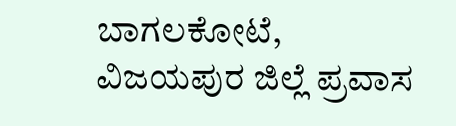ಬಾಗಲಕೋಟೆ, ವಿಜಯಪುರ ಜಿಲ್ಲೆ ಪ್ರವಾಸ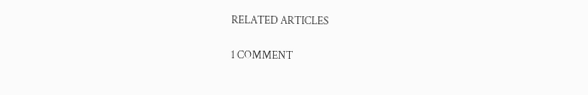RELATED ARTICLES

1 COMMENT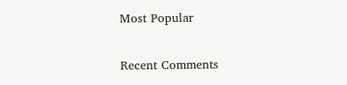Most Popular

Recent Comments